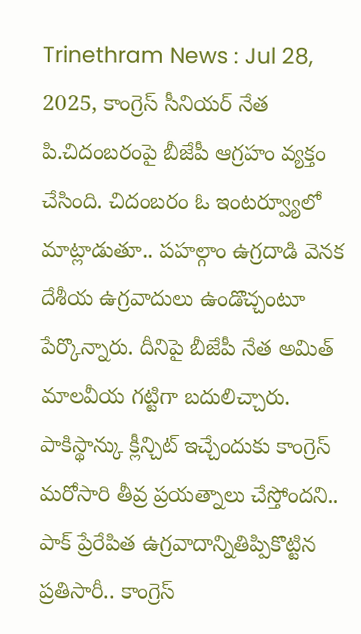Trinethram News : Jul 28, 2025, కాంగ్రెస్ సీనియర్ నేత పి.చిదంబరంపై బీజేపీ ఆగ్రహం వ్యక్తం చేసింది. చిదంబరం ఓ ఇంటర్వ్యూలో మాట్లాడుతూ.. పహల్గాం ఉగ్రదాడి వెనక దేశీయ ఉగ్రవాదులు ఉండొచ్చంటూ పేర్కొన్నారు. దీనిపై బీజేపీ నేత అమిత్ మాలవీయ గట్టిగా బదులిచ్చారు. పాకిస్థాన్కు క్లీన్చిట్ ఇచ్చేందుకు కాంగ్రెస్ మరోసారి తీవ్ర ప్రయత్నాలు చేస్తోందని.. పాక్ ప్రేరేపిత ఉగ్రవాదాన్నితిప్పికొట్టిన ప్రతిసారీ.. కాంగ్రెస్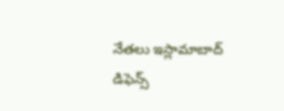నేతలు ఇస్లామాబాద్ డిఫెన్స్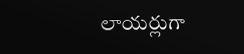లాయర్లుగా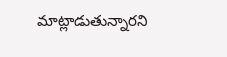మాట్లాడుతున్నారని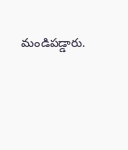మండిపడ్డారు.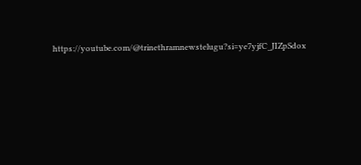https://youtube.com/@trinethramnewstelugu?si=ye7yjfC_JIZpSdox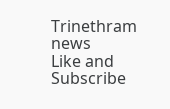Trinethram news
Like and Subscribe